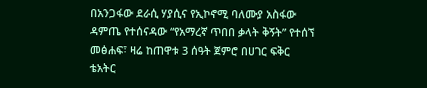በአንጋፋው ደራሲ ሃያሲና የኢኮኖሚ ባለሙያ አስፋው ዳምጤ የተሰናዳው “የአማረኛ ጥበበ ቃላት ቅኝት” የተሰኘ መፅሐፍ፣ ዛሬ ከጠዋቱ 3 ሰዓት ጀምሮ በሀገር ፍቅር ቴአትር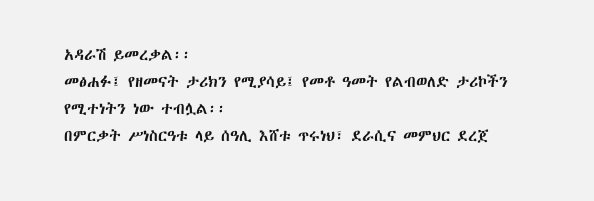አዳራሽ ይመረቃል፡፡
መፅሐፉ፤ የዘመናት ታሪክን የሚያሳይ፤ የመቶ ዓመት የልብወለድ ታሪኮችን የሚተነትን ነው ተብሏል፡፡
በምርቃት ሥነስርዓቱ ላይ ሰዓሊ እሸቱ ጥሩነህ፣ ደራሲና መምህር ደረጀ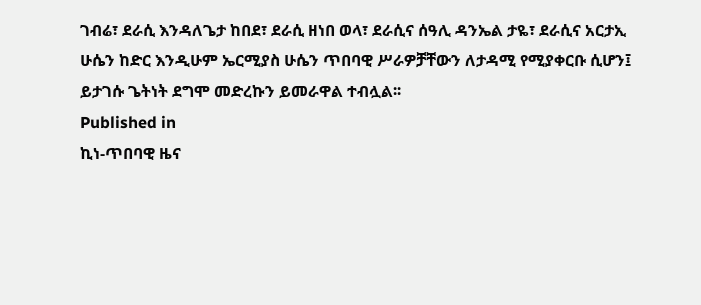ገብሬ፣ ደራሲ እንዳለጌታ ከበደ፣ ደራሲ ዘነበ ወላ፣ ደራሲና ሰዓሊ ዳንኤል ታዬ፣ ደራሲና አርታኢ ሁሴን ከድር እንዲሁም ኤርሚያስ ሁሴን ጥበባዊ ሥራዎቻቸውን ለታዳሚ የሚያቀርቡ ሲሆን፤ ይታገሱ ጌትነት ደግሞ መድረኩን ይመራዋል ተብሏል፡፡
Published in
ኪነ-ጥበባዊ ዜና